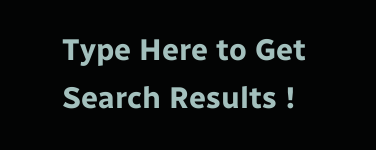Type Here to Get Search Results !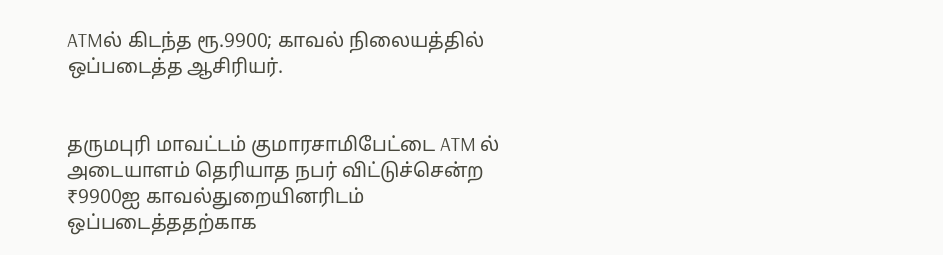ATMல் கிடந்த ரூ.9900; காவல் நிலையத்தில் ஒப்படைத்த ஆசிரியர்.


தருமபுரி மாவட்டம் குமாரசாமிபேட்டை ATM ல் அடையாளம் தெரியாத நபர் விட்டுச்சென்ற ₹9900ஐ காவல்துறையினரிடம் ஒப்படைத்ததற்காக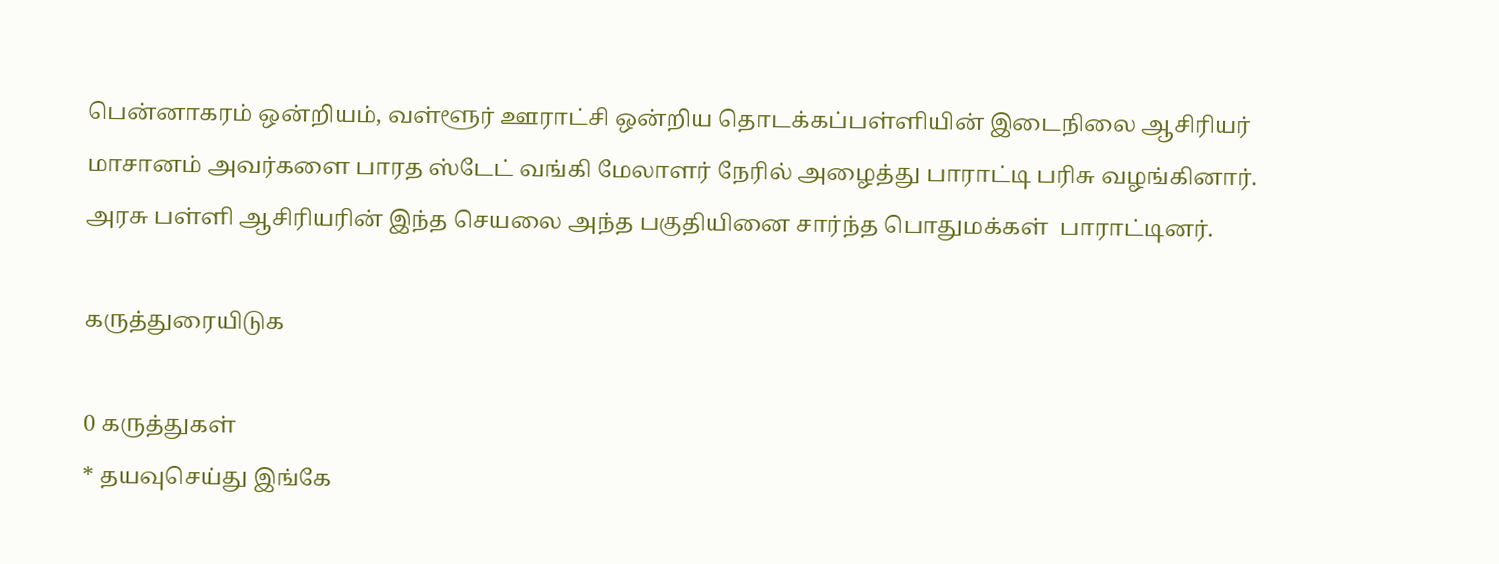பென்னாகரம் ஒன்றியம், வள்ளூர் ஊராட்சி ஒன்றிய தொடக்கப்பள்ளியின் இடைநிலை ஆசிரியர் மாசானம் அவர்களை பாரத ஸ்டேட் வங்கி மேலாளர் நேரில் அழைத்து பாராட்டி பரிசு வழங்கினார். அரசு பள்ளி ஆசிரியரின் இந்த செயலை அந்த பகுதியினை சார்ந்த பொதுமக்கள்  பாராட்டினர்.

கருத்துரையிடுக

0 கருத்துகள்
* தயவுசெய்து இங்கே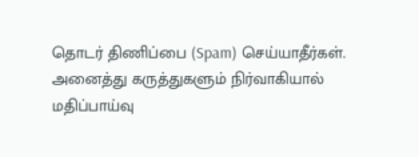தொடர் திணிப்பை (Spam) செய்யாதீர்கள். அனைத்து கருத்துகளும் நிர்வாகியால் மதிப்பாய்வு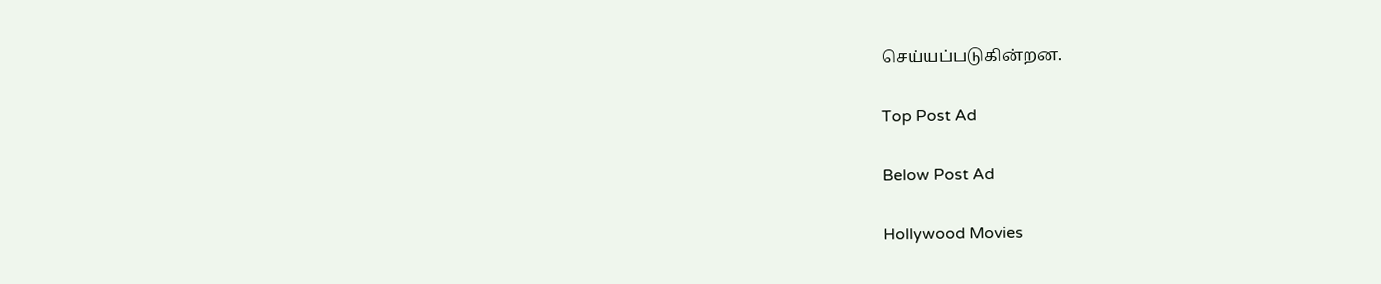செய்யப்படுகின்றன.

Top Post Ad

Below Post Ad

Hollywood Movies